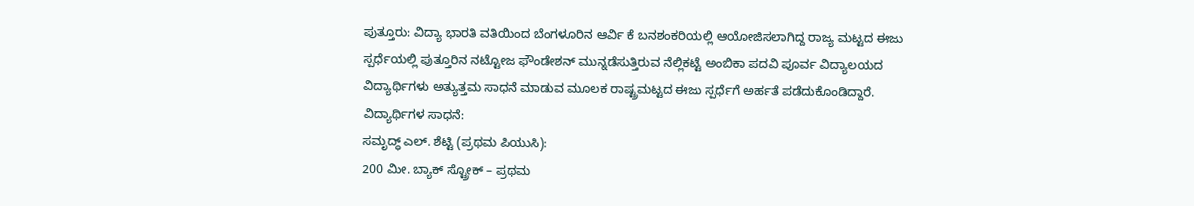ಪುತ್ತೂರು: ವಿದ್ಯಾ ಭಾರತಿ ವತಿಯಿಂದ ಬೆಂಗಳೂರಿನ ಆರ್ವಿ ಕೆ ಬನಶಂಕರಿಯಲ್ಲಿ ಆಯೋಜಿಸಲಾಗಿದ್ದ ರಾಜ್ಯ ಮಟ್ಟದ ಈಜು ಸ್ಪರ್ಧೆಯಲ್ಲಿ ಪುತ್ತೂರಿನ ನಟ್ಟೋಜ ಫೌಂಡೇಶನ್ ಮುನ್ನಡೆಸುತ್ತಿರುವ ನೆಲ್ಲಿಕಟ್ಟೆ ಅಂಬಿಕಾ ಪದವಿ ಪೂರ್ವ ವಿದ್ಯಾಲಯದ ವಿದ್ಯಾರ್ಥಿಗಳು ಅತ್ಯುತ್ತಮ ಸಾಧನೆ ಮಾಡುವ ಮೂಲಕ ರಾಷ್ಟ್ರಮಟ್ಟದ ಈಜು ಸ್ಪರ್ಧೆಗೆ ಅರ್ಹತೆ ಪಡೆದುಕೊಂಡಿದ್ದಾರೆ.
ವಿದ್ಯಾರ್ಥಿಗಳ ಸಾಧನೆ:
ಸಮೃದ್ಧ್ ಎಲ್. ಶೆಟ್ಟಿ (ಪ್ರಥಮ ಪಿಯುಸಿ):
200 ಮೀ. ಬ್ಯಾಕ್ ಸ್ಟ್ರೋಕ್ – ಪ್ರಥಮ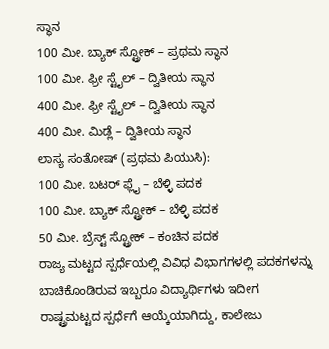ಸ್ಥಾನ
100 ಮೀ. ಬ್ಯಾಕ್ ಸ್ಟ್ರೋಕ್ – ಪ್ರಥಮ ಸ್ಥಾನ
100 ಮೀ. ಫ್ರೀ ಸ್ಟೈಲ್ – ದ್ವಿತೀಯ ಸ್ಥಾನ
400 ಮೀ. ಫ್ರೀ ಸ್ಟೈಲ್ – ದ್ವಿತೀಯ ಸ್ಥಾನ
400 ಮೀ. ಮಿಡ್ಲೆ – ದ್ವಿತೀಯ ಸ್ಥಾನ
ಲಾಸ್ಯ ಸಂತೋಷ್ (ಪ್ರಥಮ ಪಿಯುಸಿ):
100 ಮೀ. ಬಟರ್ ಫ್ಲೈ – ಬೆಳ್ಳಿ ಪದಕ
100 ಮೀ. ಬ್ಯಾಕ್ ಸ್ಟ್ರೋಕ್ – ಬೆಳ್ಳಿ ಪದಕ
50 ಮೀ. ಬ್ರೆಸ್ಟ್ ಸ್ಟ್ರೋಕ್ – ಕಂಚಿನ ಪದಕ
ರಾಜ್ಯ ಮಟ್ಟದ ಸ್ಪರ್ಧೆಯಲ್ಲಿ ವಿವಿಧ ವಿಭಾಗಗಳಲ್ಲಿ ಪದಕಗಳನ್ನು ಬಾಚಿಕೊಂಡಿರುವ ಇಬ್ಬರೂ ವಿದ್ಯಾರ್ಥಿಗಳು ಇದೀಗ ರಾಷ್ಟ್ರಮಟ್ಟದ ಸ್ಪರ್ಧೆಗೆ ಆಯ್ಕೆಯಾಗಿದ್ದು, ಕಾಲೇಜು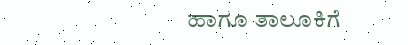ಹಾಗೂ ತಾಲೂಕಿಗೆ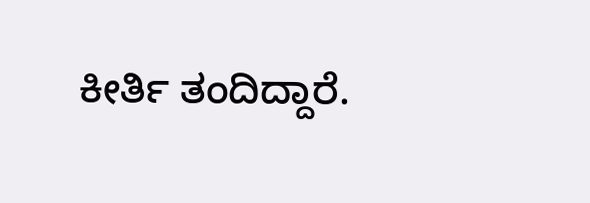ಕೀರ್ತಿ ತಂದಿದ್ದಾರೆ.